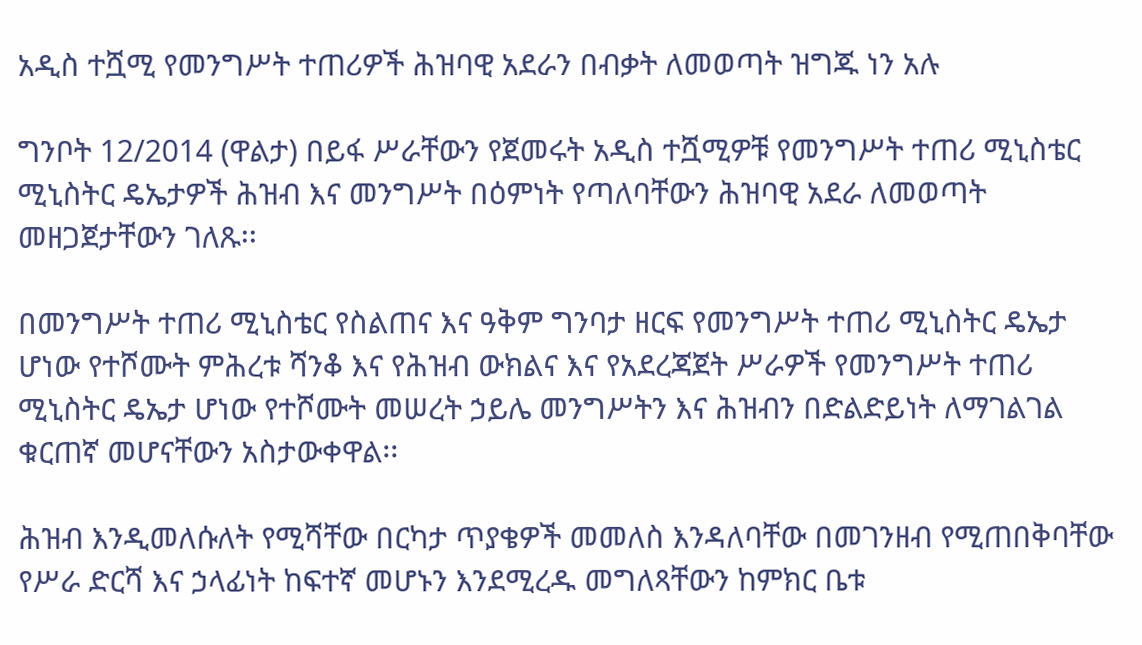አዲስ ተሿሚ የመንግሥት ተጠሪዎች ሕዝባዊ አደራን በብቃት ለመወጣት ዝግጁ ነን አሉ

ግንቦት 12/2014 (ዋልታ) በይፋ ሥራቸውን የጀመሩት አዲስ ተሿሚዎቹ የመንግሥት ተጠሪ ሚኒስቴር ሚኒስትር ዴኤታዎች ሕዝብ እና መንግሥት በዕምነት የጣለባቸውን ሕዝባዊ አደራ ለመወጣት መዘጋጀታቸውን ገለጹ፡፡

በመንግሥት ተጠሪ ሚኒስቴር የስልጠና እና ዓቅም ግንባታ ዘርፍ የመንግሥት ተጠሪ ሚኒስትር ዴኤታ ሆነው የተሾሙት ምሕረቱ ሻንቆ እና የሕዝብ ውክልና እና የአደረጃጀት ሥራዎች የመንግሥት ተጠሪ ሚኒስትር ዴኤታ ሆነው የተሾሙት መሠረት ኃይሌ መንግሥትን እና ሕዝብን በድልድይነት ለማገልገል ቁርጠኛ መሆናቸውን አስታውቀዋል፡፡

ሕዝብ እንዲመለሱለት የሚሻቸው በርካታ ጥያቄዎች መመለስ እንዳለባቸው በመገንዘብ የሚጠበቅባቸው የሥራ ድርሻ እና ኃላፊነት ከፍተኛ መሆኑን እንደሚረዱ መግለጻቸውን ከምክር ቤቱ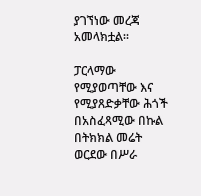ያገኘነው መረጃ አመላክቷል፡፡

ፓርላማው የሚያወጣቸው እና የሚያጸድቃቸው ሕጎች በአስፈጻሚው በኩል በትክክል መሬት ወርደው በሥራ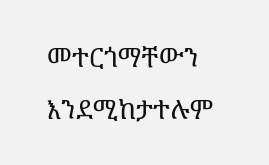መተርጎማቸውን እንደሚከታተሉም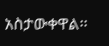አስታውቀዋል፡፡